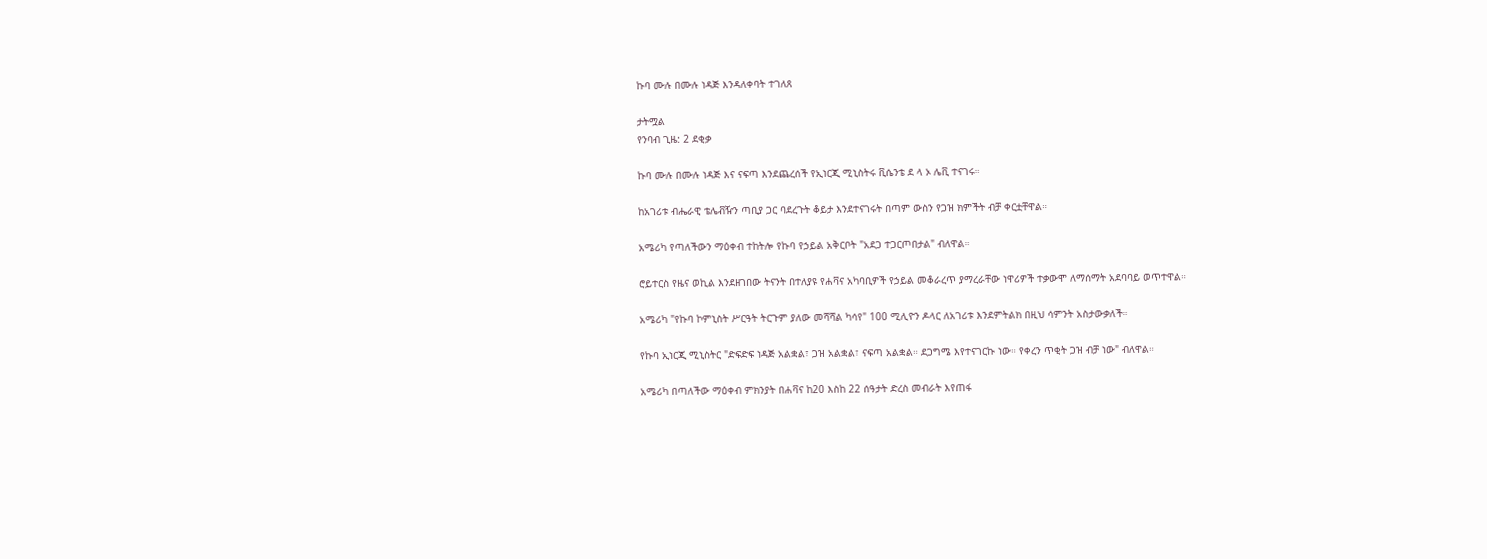ኩባ ሙሉ በሙሉ ነዳጅ እንዳለቀባት ተገለጸ

ታትሟል
የንባብ ጊዜ: 2 ደቂቃ

ኩባ ሙሉ በሙሉ ነዳጅ እና ናፍጣ እንደጨረሰች የኢነርጂ ሚኒስትሩ ቪሴንቴ ደ ላ ኦ ሌቪ ተናገሩ።

ከአገሪቱ ብሔራዊ ቴሌቭዥን ጣቢያ ጋር ባደረጉት ቆይታ እንደተናገሩት በጣም ውስን የጋዝ ክምችት ብቻ ቀርቷቸዋል።

አሜሪካ የጣለችውን ማዕቀብ ተከትሎ የኩባ የኃይል አቅርቦት "አደጋ ተጋርጦበታል" ብለዋል።

ሮይተርስ የዜና ወኪል እንደዘገበው ትናንት በተለያዩ የሐቫና አካባቢዎች የኃይል መቆራረጥ ያማረራቸው ነዋሪዎች ተቃውሞ ለማሰማት አደባባይ ወጥተዋል።

አሜሪካ "የኩባ ኮምኒስት ሥርዓት ትርጉም ያለው መሻሻል ካሳየ" 100 ሚሊዮን ዶላር ለአገሪቱ እንደምትልክ በዚህ ሳምንት አስታውቃለች።

የኩባ ኢነርጂ ሚኒስትር "ድፍድፍ ነዳጅ አልቋል፣ ጋዝ አልቋል፣ ናፍጣ አልቋል። ደጋግሜ እየተናገርኩ ነው። የቀረን ጥቂት ጋዝ ብቻ ነው" ብለዋል።

አሜሪካ በጣለችው ማዕቀብ ምክንያት በሐቫና ከ20 እስከ 22 ሰዓታት ድረስ መብራት እየጠፋ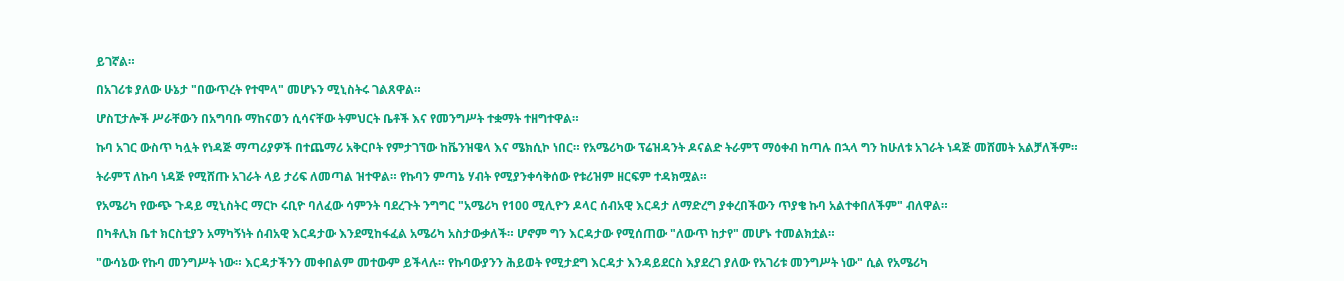ይገኛል።

በአገሪቱ ያለው ሁኔታ "በውጥረት የተሞላ" መሆኑን ሚኒስትሩ ገልጸዋል።

ሆስፒታሎች ሥራቸውን በአግባቡ ማከናወን ሲሳናቸው ትምህርት ቤቶች እና የመንግሥት ተቋማት ተዘግተዋል።

ኩባ አገር ውስጥ ካሏት የነዳጅ ማጣሪያዎች በተጨማሪ አቅርቦት የምታገኘው ከቬንዝዌላ እና ሜክሲኮ ነበር። የአሜሪካው ፕሬዝዳንት ዶናልድ ትራምፕ ማዕቀብ ከጣሉ በኋላ ግን ከሁለቱ አገራት ነዳጅ መሸመት አልቻለችም።

ትራምፕ ለኩባ ነዳጅ የሚሸጡ አገራት ላይ ታሪፍ ለመጣል ዝተዋል። የኩባን ምጣኔ ሃብት የሚያንቀሳቅሰው የቱሪዝም ዘርፍም ተዳክሟል።

የአሜሪካ የውጭ ጉዳይ ሚኒስትር ማርኮ ሩቢዮ ባለፈው ሳምንት ባደረጉት ንግግር "አሜሪካ የ100 ሚሊዮን ዶላር ሰብአዊ እርዳታ ለማድረግ ያቀረበችውን ጥያቄ ኩባ አልተቀበለችም" ብለዋል።

በካቶሊክ ቤተ ክርስቲያን አማካኝነት ሰብአዊ እርዳታው እንደሚከፋፈል አሜሪካ አስታውቃለች። ሆኖም ግን እርዳታው የሚሰጠው "ለውጥ ከታየ" መሆኑ ተመልክቷል።

"ውሳኔው የኩባ መንግሥት ነው። እርዳታችንን መቀበልም መተውም ይችላሉ። የኩባውያንን ሕይወት የሚታደግ እርዳታ እንዳይደርስ እያደረገ ያለው የአገሪቱ መንግሥት ነው" ሲል የአሜሪካ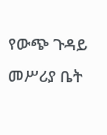የውጭ ጉዳይ መሥሪያ ቤት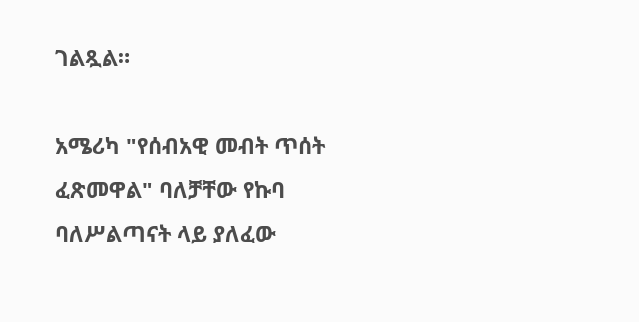ገልጿል።

አሜሪካ "የሰብአዊ መብት ጥሰት ፈጽመዋል" ባለቻቸው የኩባ ባለሥልጣናት ላይ ያለፈው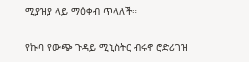ሚያዝያ ላይ ማዕቀብ ጥላለች።

የኩባ የውጭ ጉዳይ ሚኒስትር ብሩኖ ሮድሪገዝ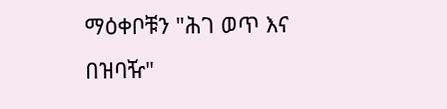ማዕቀቦቹን "ሕገ ወጥ እና በዝባዥ"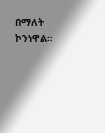በማለት ኮንነዋል።